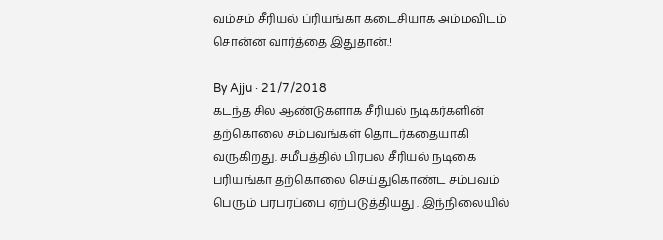வம்சம் சீரியல் ப்ரியங்கா கடைசியாக அம்மவிடம் சொன்ன வார்த்தை இதுதான்.!

By Ajju · 21/7/2018
கடந்த சில ஆண்டுகளாக சீரியல் நடிகர்களின் தற்கொலை சம்பவங்கள் தொடர்கதையாகி வருகிறது. சமீபத்தில் பிரபல சீரியல் நடிகை பரியங்கா தற்கொலை செய்துகொண்ட சம்பவம் பெரும் பரபரப்பை ஏற்படுத்தியது . இந்நிலையில்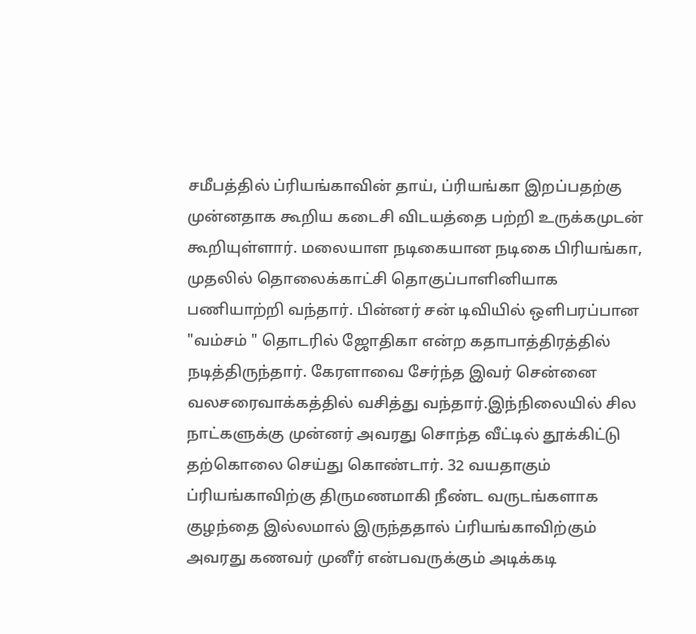சமீபத்தில் ப்ரியங்காவின் தாய், ப்ரியங்கா இறப்பதற்கு முன்னதாக கூறிய கடைசி விடயத்தை பற்றி உருக்கமுடன் கூறியுள்ளார். மலையாள நடிகையான நடிகை பிரியங்கா, முதலில் தொலைக்காட்சி தொகுப்பாளினியாக பணியாற்றி வந்தார். பின்னர் சன் டிவியில் ஒளிபரப்பான "வம்சம் " தொடரில் ஜோதிகா என்ற கதாபாத்திரத்தில் நடித்திருந்தார். கேரளாவை சேர்ந்த இவர் சென்னை வலசரைவாக்கத்தில் வசித்து வந்தார்.இந்நிலையில் சில நாட்களுக்கு முன்னர் அவரது சொந்த வீட்டில் தூக்கிட்டு தற்கொலை செய்து கொண்டார். 32 வயதாகும் ப்ரியங்காவிற்கு திருமணமாகி நீண்ட வருடங்களாக குழந்தை இல்லமால் இருந்ததால் ப்ரியங்காவிற்கும் அவரது கணவர் முனீர் என்பவருக்கும் அடிக்கடி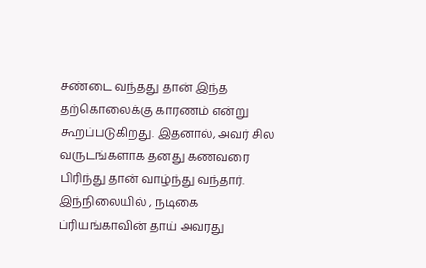சண்டை வந்தது தான் இந்த தற்கொலைக்கு காரணம் என்று கூறப்படுகிறது. இதனால், அவர் சில வருடங்களாக தனது கணவரை பிரிந்து தான் வாழ்ந்து வந்தார். இந்நிலையில் , நடிகை ப்ரியங்காவின் தாய் அவரது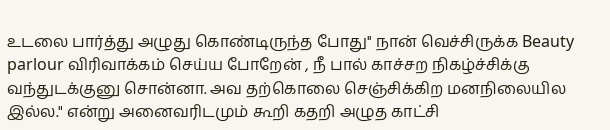உடலை பார்த்து அழுது கொண்டிருந்த போது'' நான் வெச்சிருக்க Beauty parlour விரிவாக்கம் செய்ய போறேன் , நீ பால் காச்சற நிகழ்ச்சிக்கு வந்துடக்குனு சொன்னா. அவ தற்கொலை செஞ்சிக்கிற மனநிலையில இல்ல." என்று அனைவரிடமும் கூறி கதறி அழுத காட்சி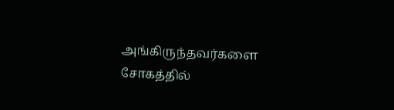அங்கிருந்தவர்களை சோகத்தில்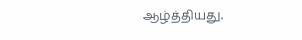ஆழ்த்தியது.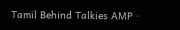Tamil Behind Talkies AMP ·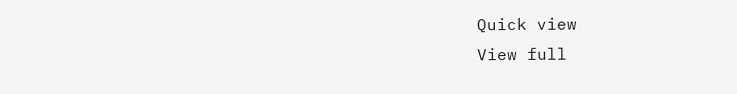Quick view
View full